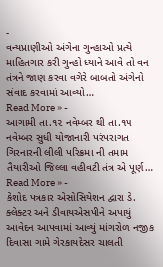-
વન્યપ્રાણીઓ અંગેના ગુન્હાઓ પ્રત્યે માહિતગાર કરી ગુન્હો ધ્યાને આવે તો વન તંત્રને જાણ કરવા વગેરે બાબતો અંગેનો સંવાદ કરવામાં આવ્યો…
Read More » -
આગામી તા.૧૨ નવેમ્બર થી તા.૧૫ નવેમ્બર સુધી યોજાનારી પરંપરાગત ગિરનારની લીલી પરિક્રમા ની તમામ તૈયારીઓ જિલ્લા વહીવટી તંત્ર એ પૂર્ણ…
Read More » -
કેશોદ પત્રકાર એસોસિયેશન દ્વારા ડે. ક્લેક્ટર અને ડીવાયએસપીને અપાયું આવેદન આપવામાં આવ્યું માંગરોળ નજીક દિવાસા ગામે ગેરકાયદેસર ચાલતી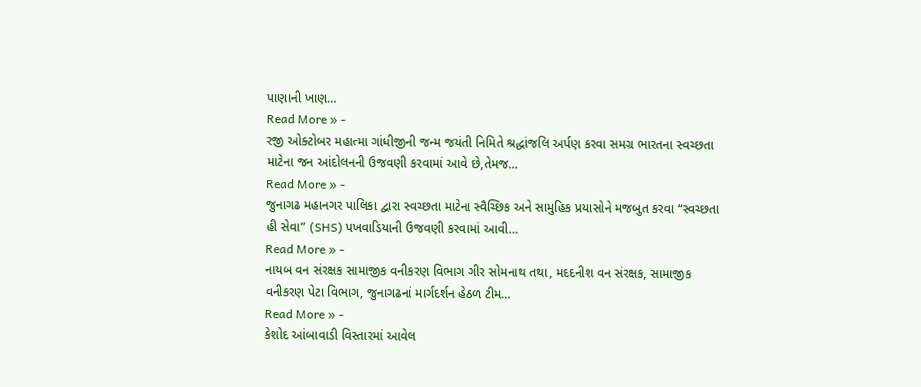પાણાની ખાણ…
Read More » -
રજી ઓક્ટોબર મહાત્મા ગાંધીજીની જન્મ જયંતી નિમિતે શ્રદ્ધાંજલિ અર્પણ કરવા સમગ્ર ભારતના સ્વચ્છતા માટેના જન આંદોલનની ઉજવણી કરવામાં આવે છે,તેમજ…
Read More » -
જુનાગઢ મહાનગર પાલિકા દ્વારા સ્વચ્છતા માટેના સ્વૈચ્છિક અને સામુહિક પ્રયાસોને મજબુત કરવા “સ્વચ્છતા હી સેવા” (SHS) પખવાડિયાની ઉજવણી કરવામાં આવી…
Read More » -
નાયબ વન સંરક્ષક સામાજીક વનીકરણ વિભાગ ગીર સોમનાથ તથા, મદદનીશ વન સંરક્ષક, સામાજીક વનીકરણ પેટા વિભાગ, જુનાગઢનાં માર્ગદર્શન હેઠળ ટીમ…
Read More » -
કેશોદ આંબાવાડી વિસ્તારમાં આવેલ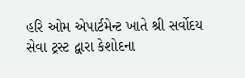હરિ ઓમ એપાર્ટમેન્ટ ખાતે શ્રી સર્વોદય સેવા ટ્રસ્ટ દ્વારા કેશોદના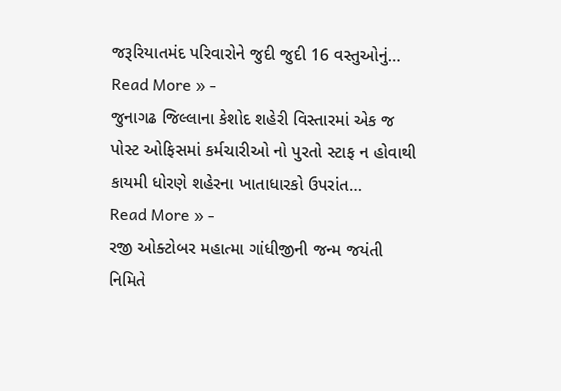જરૂરિયાતમંદ પરિવારોને જુદી જુદી 16 વસ્તુઓનું…
Read More » -
જુનાગઢ જિલ્લાના કેશોદ શહેરી વિસ્તારમાં એક જ પોસ્ટ ઓફિસમાં કર્મચારીઓ નો પુરતો સ્ટાફ ન હોવાથી કાયમી ધોરણે શહેરના ખાતાધારકો ઉપરાંત…
Read More » -
રજી ઓક્ટોબર મહાત્મા ગાંધીજીની જન્મ જયંતી નિમિતે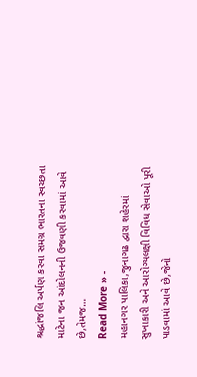શ્રદ્ધાંજલિ અર્પણ કરવા સમગ્ર ભારતના સ્વચ્છતા માટેના જન આંદોલનની ઉજવણી કરવામાં આવે છે,તેમજ…
Read More » -
મહાનગર પાલિકા,જુનાગઢ દ્વારા શહેરમાં સુખાકારી અને આરોગ્યલક્ષી વિવિધ સેવાઓ પૂરી પાડવામાં આવે છે,જેનો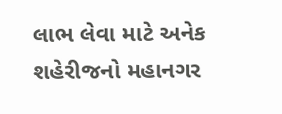લાભ લેવા માટે અનેક શહેરીજનો મહાનગર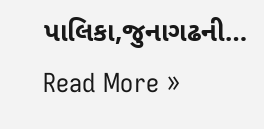પાલિકા,જુનાગઢની…
Read More »